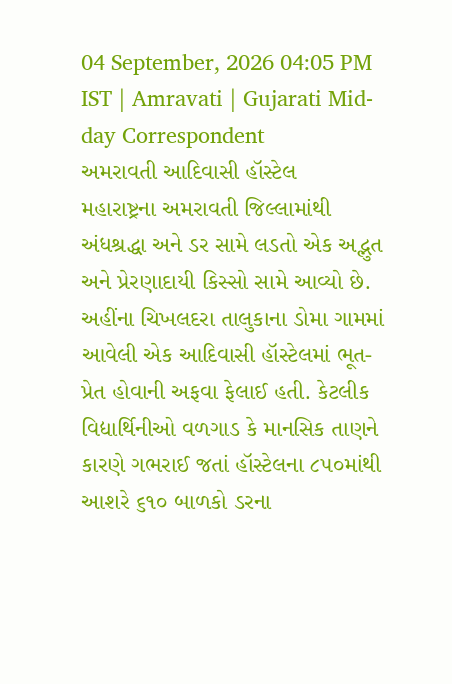04 September, 2026 04:05 PM IST | Amravati | Gujarati Mid-day Correspondent
અમરાવતી આદિવાસી હૉસ્ટેલ
મહારાષ્ટ્રના અમરાવતી જિલ્લામાંથી અંધશ્રદ્ધા અને ડર સામે લડતો એક અદ્ભુત અને પ્રેરણાદાયી કિસ્સો સામે આવ્યો છે. અહીંના ચિખલદરા તાલુકાના ડોમા ગામમાં આવેલી એક આદિવાસી હૉસ્ટેલમાં ભૂત-પ્રેત હોવાની અફવા ફેલાઈ હતી. કેટલીક વિદ્યાર્થિનીઓ વળગાડ કે માનસિક તાણને કારણે ગભરાઈ જતાં હૉસ્ટેલના ૮૫૦માંથી આશરે ૬૧૦ બાળકો ડરના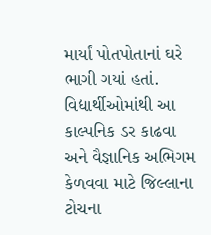માર્યાં પોતપોતાનાં ઘરે ભાગી ગયાં હતાં.
વિદ્યાર્થીઓમાંથી આ કાલ્પનિક ડર કાઢવા અને વૈજ્ઞાનિક અભિગમ કેળવવા માટે જિલ્લાના ટોચના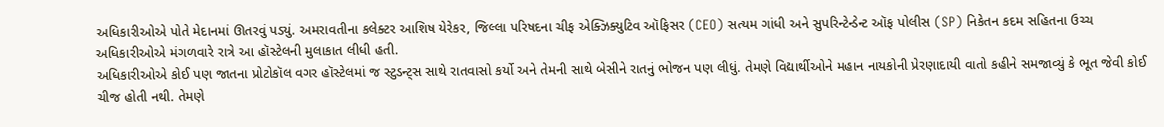અધિકારીઓએ પોતે મેદાનમાં ઊતરવું પડ્યું. અમરાવતીના કલેક્ટર આશિષ યેરેકર, જિલ્લા પરિષદના ચીફ એક્ઝિક્યુટિવ ઑફિસર (CEO) સત્યમ ગાંધી અને સુપરિન્ટેન્ડેન્ટ ઑફ પોલીસ (SP) નિકેતન કદમ સહિતના ઉચ્ચ અધિકારીઓએ મંગળવારે રાત્રે આ હૉસ્ટેલની મુલાકાત લીધી હતી.
અધિકારીઓએ કોઈ પણ જાતના પ્રોટોકૉલ વગર હૉસ્ટેલમાં જ સ્ટુડન્ટ્સ સાથે રાતવાસો કર્યો અને તેમની સાથે બેસીને રાતનું ભોજન પણ લીધું. તેમણે વિદ્યાર્થીઓને મહાન નાયકોની પ્રેરણાદાયી વાતો કહીને સમજાવ્યું કે ભૂત જેવી કોઈ ચીજ હોતી નથી. તેમણે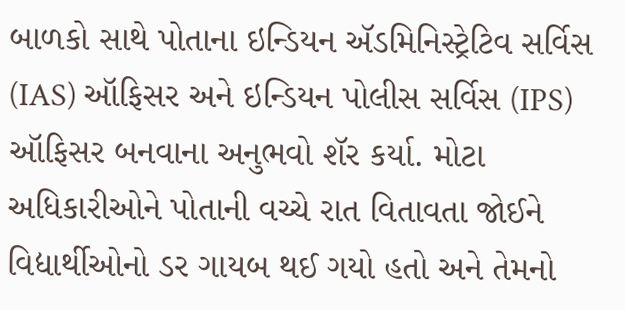બાળકો સાથે પોતાના ઇન્ડિયન ઍડમિનિસ્ટ્રેટિવ સર્વિસ (IAS) ઑફિસર અને ઇન્ડિયન પોલીસ સર્વિસ (IPS) ઑફિસર બનવાના અનુભવો શૅર કર્યા. મોટા અધિકારીઓને પોતાની વચ્ચે રાત વિતાવતા જોઈને વિદ્યાર્થીઓનો ડર ગાયબ થઈ ગયો હતો અને તેમનો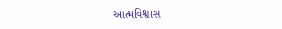આત્મવિશ્વાસ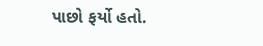પાછો ફર્યો હતો.